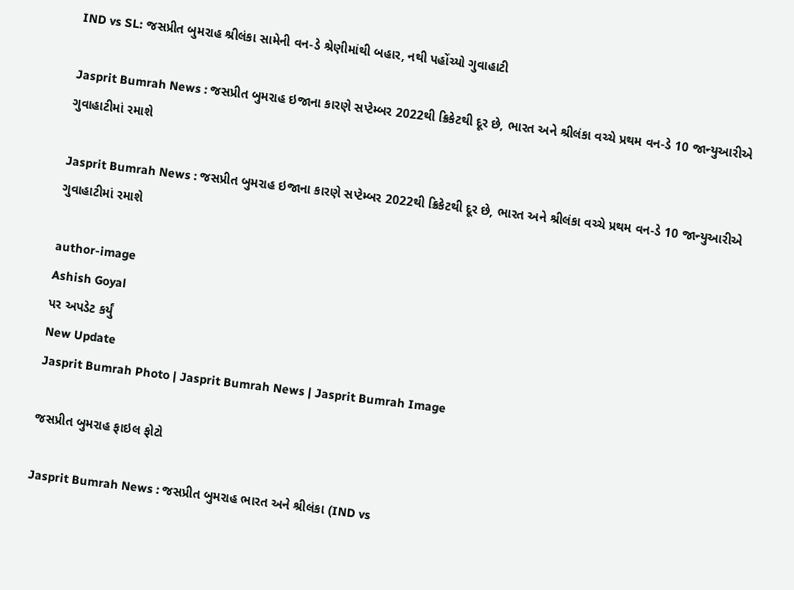IND vs SL: જસપ્રીત બુમરાહ શ્રીલંકા સામેની વન-ડે શ્રેણીમાંથી બહાર, નથી પહોંચ્યો ગુવાહાટી

Jasprit Bumrah News : જસપ્રીત બુમરાહ ઇજાના કારણે સપ્ટેમ્બર 2022થી ક્રિકેટથી દૂર છે, ભારત અને શ્રીલંકા વચ્ચે પ્રથમ વન-ડે 10 જાન્યુઆરીએ ગુવાહાટીમાં રમાશે

Jasprit Bumrah News : જસપ્રીત બુમરાહ ઇજાના કારણે સપ્ટેમ્બર 2022થી ક્રિકેટથી દૂર છે, ભારત અને શ્રીલંકા વચ્ચે પ્રથમ વન-ડે 10 જાન્યુઆરીએ ગુવાહાટીમાં રમાશે

author-image
Ashish Goyal
પર અપડેટ કર્યું
New Update
Jasprit Bumrah Photo | Jasprit Bumrah News | Jasprit Bumrah Image

જસપ્રીત બુમરાહ ફાઇલ ફોટો

Jasprit Bumrah News : જસપ્રીત બુમરાહ ભારત અને શ્રીલંકા (IND vs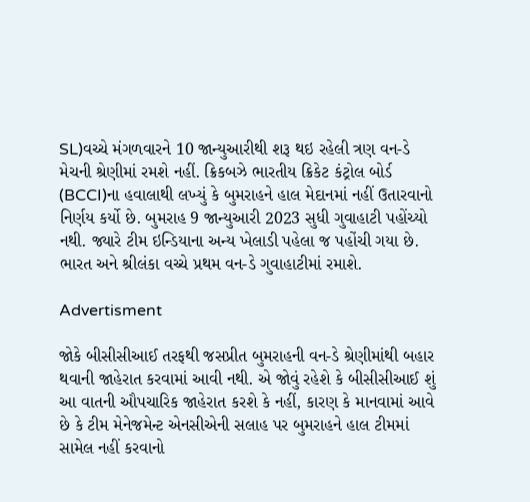SL)વચ્ચે મંગળવારને 10 જાન્યુઆરીથી શરૂ થઇ રહેલી ત્રણ વન-ડે મેચની શ્રેણીમાં રમશે નહીં. ક્રિકબઝે ભારતીય ક્રિકેટ કંટ્રોલ બોર્ડ (BCCI)ના હવાલાથી લખ્યું કે બુમરાહને હાલ મેદાનમાં નહીં ઉતારવાનો નિર્ણય કર્યો છે. બુમરાહ 9 જાન્યુઆરી 2023 સુધી ગુવાહાટી પહોંચ્યો નથી. જ્યારે ટીમ ઇન્ડિયાના અન્ય ખેલાડી પહેલા જ પહોંચી ગયા છે. ભારત અને શ્રીલંકા વચ્ચે પ્રથમ વન-ડે ગુવાહાટીમાં રમાશે.

Advertisment

જોકે બીસીસીઆઈ તરફથી જસપ્રીત બુમરાહની વન-ડે શ્રેણીમાંથી બહાર થવાની જાહેરાત કરવામાં આવી નથી. એ જોવું રહેશે કે બીસીસીઆઈ શું આ વાતની ઔપચારિક જાહેરાત કરશે કે નહીં, કારણ કે માનવામાં આવે છે કે ટીમ મેનેજમેન્ટ એનસીએની સલાહ પર બુમરાહને હાલ ટીમમાં સામેલ નહીં કરવાનો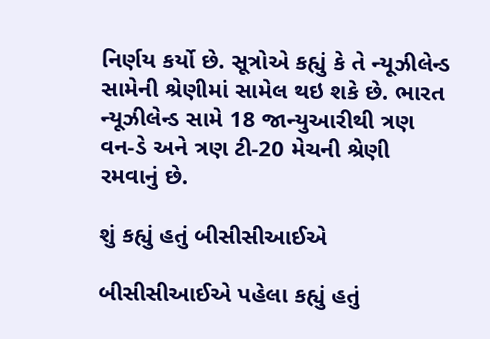નિર્ણય કર્યો છે. સૂત્રોએ કહ્યું કે તે ન્યૂઝીલેન્ડ સામેની શ્રેણીમાં સામેલ થઇ શકે છે. ભારત ન્યૂઝીલેન્ડ સામે 18 જાન્યુઆરીથી ત્રણ વન-ડે અને ત્રણ ટી-20 મેચની શ્રેણી રમવાનું છે.

શું કહ્યું હતું બીસીસીઆઈએ

બીસીસીઆઈએ પહેલા કહ્યું હતું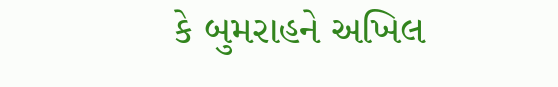કે બુમરાહને અખિલ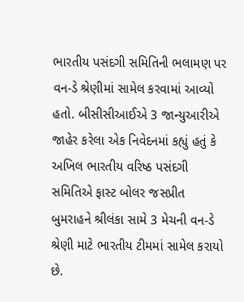ભારતીય પસંદગી સમિતિની ભલામણ પર વન-ડે શ્રેણીમાં સામેલ કરવામાં આવ્યો હતો. બીસીસીઆઈએ 3 જાન્યુઆરીએ જાહેર કરેલા એક નિવેદનમાં કહ્યું હતું કે અખિલ ભારતીય વરિષ્ઠ પસંદગી સમિતિએ ફાસ્ટ બોલર જસપ્રીત બુમરાહને શ્રીલંકા સામે 3 મેચની વન-ડે શ્રેણી માટે ભારતીય ટીમમાં સામેલ કરાયો છે.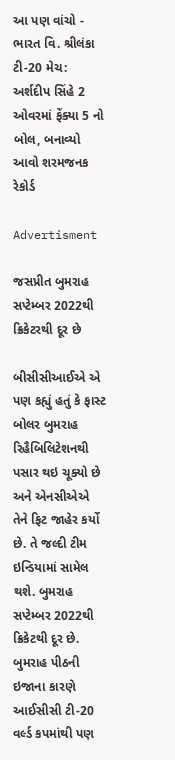આ પણ વાંચો - ભારત વિ. શ્રીલંકા ટી-20 મેચ: અર્શદીપ સિંહે 2 ઓવરમાં ફેંક્યા 5 નો બોલ, બનાવ્યો આવો શરમજનક રેકોર્ડ

Advertisment

જસપ્રીત બુમરાહ સપ્ટેમ્બર 2022થી ક્રિકેટરથી દૂર છે

બીસીસીઆઈએ એ પણ કહ્યું હતું કે ફાસ્ટ બોલર બુમરાહ રિહૈબિલિટેશનથી પસાર થઇ ચૂક્યો છે અને એનસીએએ તેને ફિટ જાહેર કર્યો છે. તે જલ્દી ટીમ ઇન્ડિયામાં સામેલ થશે. બુમરાહ સપ્ટેમ્બર 2022થી ક્રિકેટથી દૂર છે. બુમરાહ પીઠની ઇજાના કારણે આઈસીસી ટી-20 વર્લ્ડ કપમાંથી પણ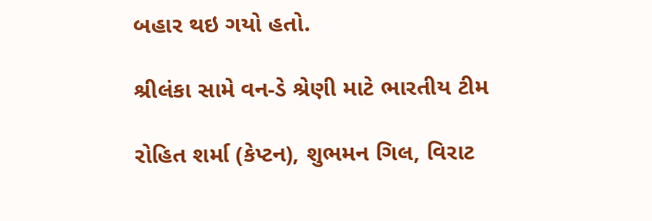બહાર થઇ ગયો હતો.

શ્રીલંકા સામે વન-ડે શ્રેણી માટે ભારતીય ટીમ

રોહિત શર્મા (કેપ્ટન), શુભમન ગિલ, વિરાટ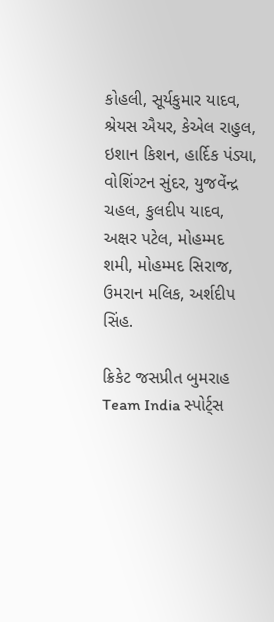કોહલી, સૂર્યકુમાર યાદવ, શ્રેયસ ઐયર, કેએલ રાહુલ, ઇશાન કિશન, હાર્દિક પંડ્યા, વોશિંગ્ટન સુંદર, યુજવેંન્દ્ર ચહલ, કુલદીપ યાદવ, અક્ષર પટેલ, મોહમ્મદ શમી, મોહમ્મદ સિરાજ, ઉમરાન મલિક, અર્શદીપ સિંહ.

ક્રિકેટ જસપ્રીત બુમરાહ Team India સ્પોર્ટ્સ